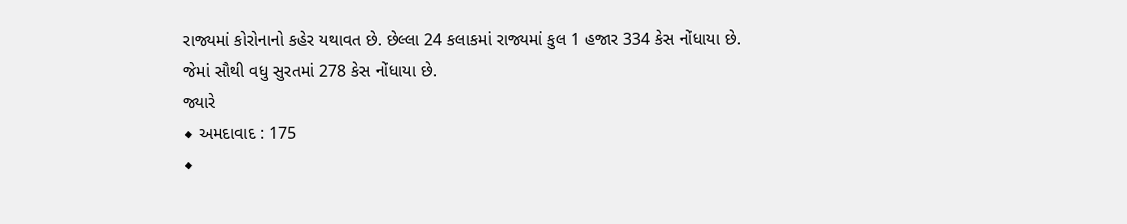રાજ્યમાં કોરોનાનો કહેર યથાવત છે. છેલ્લા 24 કલાકમાં રાજ્યમાં કુલ 1 હજાર 334 કેસ નોંધાયા છે.
જેમાં સૌથી વધુ સુરતમાં 278 કેસ નોંધાયા છે.
જ્યારે
◆ અમદાવાદ : 175
◆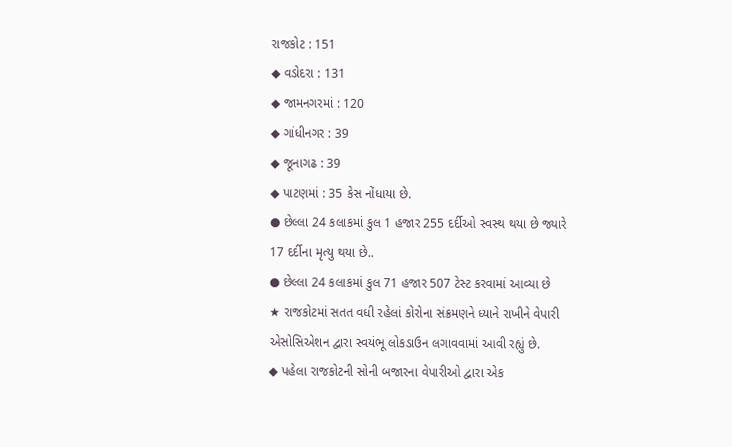રાજકોટ : 151
◆ વડોદરા : 131
◆ જામનગરમાં : 120
◆ ગાંધીનગર : 39
◆ જૂનાગઢ : 39
◆ પાટણમાં : 35 કેસ નોંધાયા છે.
● છેલ્લા 24 કલાકમાં કુલ 1 હજાર 255 દર્દીઓ સ્વસ્થ થયા છે જ્યારે 17 દર્દીના મૃત્યુ થયા છે..
● છેલ્લા 24 કલાકમાં કુલ 71 હજાર 507 ટેસ્ટ કરવામાં આવ્યા છે
★ રાજકોટમાં સતત વધી રહેલાં કોરોના સંક્રમણને ધ્યાને રાખીને વેપારી એસોસિએશન દ્વારા સ્વયંભૂ લોકડાઉન લગાવવામાં આવી રહ્યું છે.
◆ પહેલા રાજકોટની સોની બજારના વેપારીઓ દ્વારા એક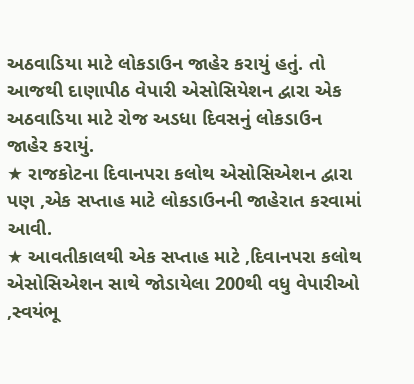અઠવાડિયા માટે લોકડાઉન જાહેર કરાયું હતું. તો આજથી દાણાપીઠ વેપારી એસોસિયેશન દ્વારા એક અઠવાડિયા માટે રોજ અડધા દિવસનું લોકડાઉન જાહેર કરાયું.
★ રાજકોટના દિવાનપરા કલોથ એસોસિએશન દ્વારા પણ ,એક સપ્તાહ માટે લોકડાઉનની જાહેરાત કરવામાં આવી.
★ આવતીકાલથી એક સપ્તાહ માટે ,દિવાનપરા કલોથ એસોસિએશન સાથે જોડાયેલા 200થી વધુ વેપારીઓ ,સ્વયંભૂ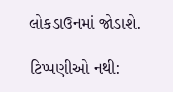લોકડાઉનમાં જોડાશે.

ટિપ્પણીઓ નથી: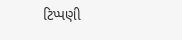ટિપ્પણી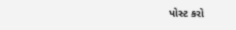પોસ્ટ કરો